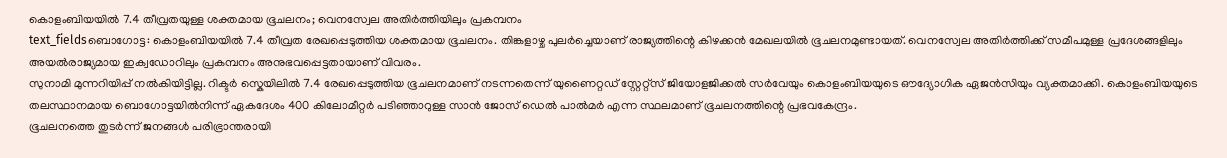കൊളംബിയയിൽ 7.4 തീവ്രതയുള്ള ശക്തമായ ഭൂചലനം; വെനസ്വേല അതിർത്തിയിലും പ്രകമ്പനം
text_fieldsബൊഗോട്ട: കൊളംബിയയിൽ 7.4 തീവ്രത രേഖപ്പെടുത്തിയ ശക്തമായ ഭൂചലനം. തിങ്കളാഴ്ച പുലർച്ചെയാണ് രാജ്യത്തിന്റെ കിഴക്കൻ മേഖലയിൽ ഭൂചലനമുണ്ടായത്. വെനസ്വേല അതിർത്തിക്ക് സമീപമുള്ള പ്രദേശങ്ങളിലും അയൽരാജ്യമായ ഇക്വഡോറിലും പ്രകമ്പനം അനുഭവപ്പെട്ടതായാണ് വിവരം.
സുനാമി മുന്നറിയിപ്പ് നൽകിയിട്ടില്ല. റിക്ടർ സ്കെയിലിൽ 7.4 രേഖപ്പെടുത്തിയ ഭൂചലനമാണ് നടന്നതെന്ന് യുണൈറ്റഡ് സ്റ്റേറ്റ്സ് ജിയോളജിക്കൽ സർവേയും കൊളംബിയയുടെ ഔദ്യോഗിക ഏജൻസിയും വ്യക്തമാക്കി. കൊളംബിയയുടെ തലസ്ഥാനമായ ബൊഗോട്ടയിൽനിന്ന് ഏകദേശം 400 കിലോമീറ്റർ പടിഞ്ഞാറുള്ള സാൻ ജോസ് ഡെൽ പാൽമർ എന്ന സ്ഥലമാണ് ഭൂചലനത്തിന്റെ പ്രഭവകേന്ദ്രം.
ഭൂചലനത്തെ തുടർന്ന് ജനങ്ങൾ പരിഭ്രാന്തരായി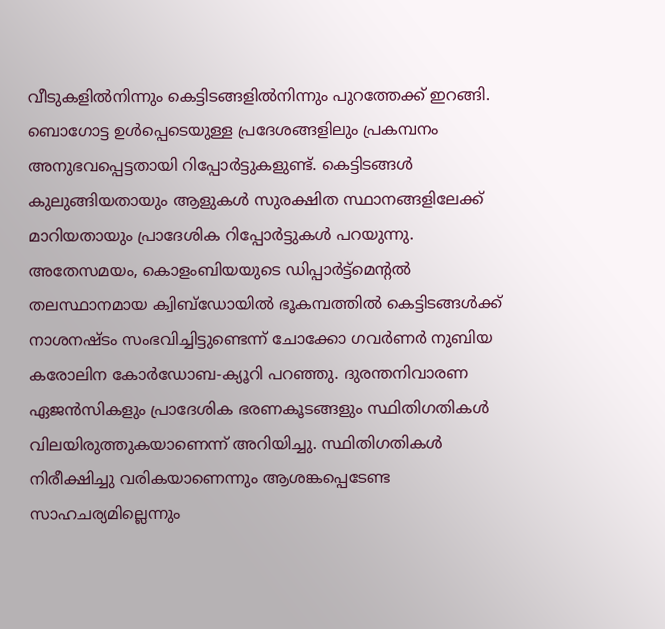വീടുകളിൽനിന്നും കെട്ടിടങ്ങളിൽനിന്നും പുറത്തേക്ക് ഇറങ്ങി. ബൊഗോട്ട ഉൾപ്പെടെയുള്ള പ്രദേശങ്ങളിലും പ്രകമ്പനം അനുഭവപ്പെട്ടതായി റിപ്പോർട്ടുകളുണ്ട്. കെട്ടിടങ്ങൾ കുലുങ്ങിയതായും ആളുകൾ സുരക്ഷിത സ്ഥാനങ്ങളിലേക്ക് മാറിയതായും പ്രാദേശിക റിപ്പോർട്ടുകൾ പറയുന്നു.
അതേസമയം, കൊളംബിയയുടെ ഡിപ്പാർട്ട്മെന്റൽ തലസ്ഥാനമായ ക്വിബ്ഡോയിൽ ഭൂകമ്പത്തിൽ കെട്ടിടങ്ങൾക്ക് നാശനഷ്ടം സംഭവിച്ചിട്ടുണ്ടെന്ന് ചോക്കോ ഗവർണർ നുബിയ കരോലിന കോർഡോബ-ക്യൂറി പറഞ്ഞു. ദുരന്തനിവാരണ ഏജൻസികളും പ്രാദേശിക ഭരണകൂടങ്ങളും സ്ഥിതിഗതികൾ വിലയിരുത്തുകയാണെന്ന് അറിയിച്ചു. സ്ഥിതിഗതികൾ നിരീക്ഷിച്ചു വരികയാണെന്നും ആശങ്കപ്പെടേണ്ട സാഹചര്യമില്ലെന്നും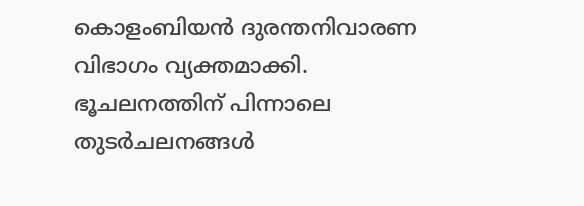കൊളംബിയൻ ദുരന്തനിവാരണ വിഭാഗം വ്യക്തമാക്കി. ഭൂചലനത്തിന് പിന്നാലെ തുടർചലനങ്ങൾ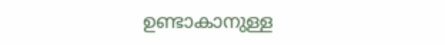ഉണ്ടാകാനുള്ള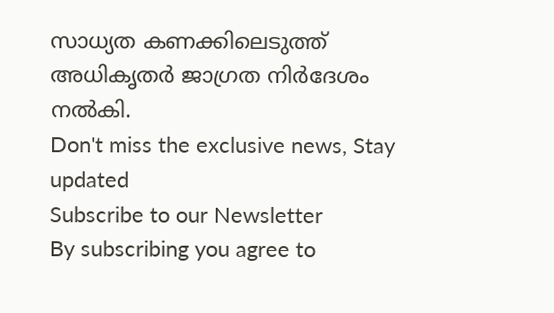സാധ്യത കണക്കിലെടുത്ത് അധികൃതർ ജാഗ്രത നിർദേശം നൽകി.
Don't miss the exclusive news, Stay updated
Subscribe to our Newsletter
By subscribing you agree to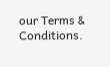our Terms & Conditions.